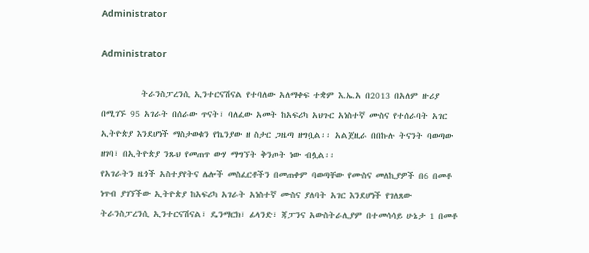Administrator

Administrator

          ትራንስፓረንሲ ኢንተርናሽናል የተባለው አለማቀፍ ተቋም እ.ኤ.አ በ2013 በአለም ዙሪያ በሚገኙ 95 አገራት በሰራው ጥናት፣ ባለፈው አመት ከአፍሪካ አህጉር አነስተኛ ሙስና የተሰራባት አገር ኢትዮጵያ እንደሆነች ማስታወቁን የኬንያው ዘ ስታር ጋዜጣ ዘግቧል፡፡ አልጀዚራ በበኩሉ ትናንት ባወጣው ዘገባ፣ በኢትዮጵያ ንጹህ የመጠጥ ውሃ ማግኘት ቅንጦት ነው ብሏል፡፡
የአገራትን ዜጎች አስተያየትና ሌሎች መስፈርቶችን በመጠቀም ባወጣቸው የሙስና መለኪያዎች በ6 በመቶ ነጥብ ያገኘችው ኢትዮጵያ ከአፍሪካ አገራት አነስተኛ ሙስና ያለባት አገር እንደሆነች የገለጸው ትራንስፓረንሲ ኢንተርናሽናል፣ ዴንማርክ፣ ፊላንድ፣ ጃፓንና አውስትራሊያም በተመሳሳይ ሁኔታ 1 በመቶ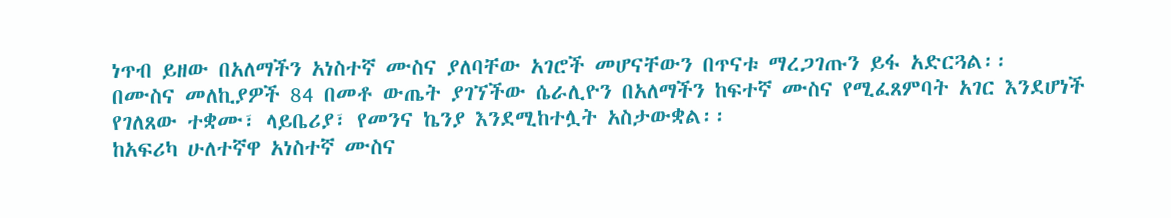ነጥብ ይዘው በአለማችን አነስተኛ ሙስና ያለባቸው አገሮች መሆናቸውን በጥናቱ ማረጋገጡን ይፋ አድርጓል፡፡
በሙስና መለኪያዎች 84 በመቶ ውጤት ያገኘችው ሴራሊዮን በአለማችን ከፍተኛ ሙስና የሚፈጸምባት አገር እንደሆነች የገለጸው ተቋሙ፣ ላይቤሪያ፣ የመንና ኬንያ እንደሚከተሏት አስታውቋል፡፡
ከአፍሪካ ሁለተኛዋ አነስተኛ ሙስና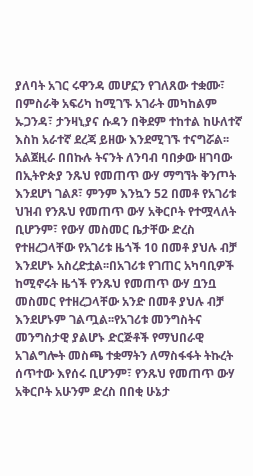ያለባት አገር ሩዋንዳ መሆኗን የገለጸው ተቋሙ፣ በምስራቅ አፍሪካ ከሚገኙ አገራት መካከልም ኡጋንዳ፣ ታንዛኒያና ሱዳን በቅደም ተከተል ከሁለተኛ እስከ አራተኛ ደረጃ ይዘው እንደሚገኙ ተናግሯል፡፡
አልጀዚራ በበኩሉ ትናንት ለንባብ ባበቃው ዘገባው በኢትዮጵያ ንጹህ የመጠጥ ውሃ ማግኘት ቅንጦት እንደሆነ ገልጾ፣ ምንም እንኳን 52 በመቶ የአገሪቱ ህዝብ የንጹህ የመጠጥ ውሃ አቅርቦት የተሟላለት ቢሆንም፣ የውሃ መስመር ቤታቸው ድረስ የተዘረጋላቸው የአገሪቱ ዜጎች 10 በመቶ ያህሉ ብቻ እንደሆኑ አስረድቷል፡፡በአገሪቱ የገጠር አካባቢዎች ከሚኖሩት ዜጎች የንጹህ የመጠጥ ውሃ ቧንቧ መስመር የተዘረጋላቸው አንድ በመቶ ያህሉ ብቻ እንደሆኑም ገልጧል፡፡የአገሪቱ መንግስትና መንግስታዊ ያልሆኑ ድርጅቶች የማህበራዊ አገልግሎት መስጫ ተቋማትን ለማስፋፋት ትኩረት ሰጥተው እየሰሩ ቢሆንም፣ የንጹህ የመጠጥ ውሃ አቅርቦት አሁንም ድረስ በበቂ ሁኔታ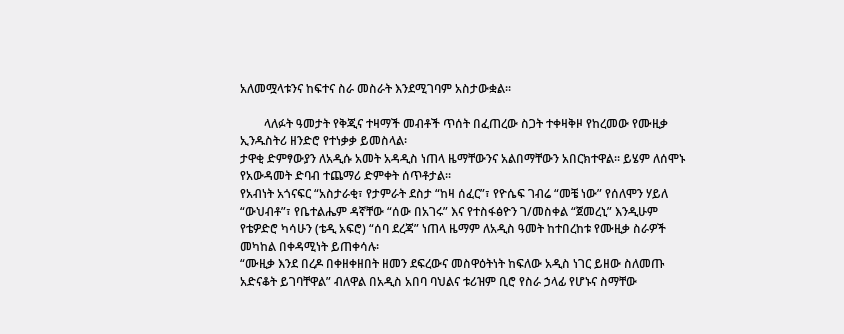አለመሟላቱንና ከፍተና ስራ መስራት እንደሚገባም አስታውቋል፡፡

        ላለፉት ዓመታት የቅጂና ተዛማች መብቶች ጥሰት በፈጠረው ስጋት ተቀዛቅዞ የከረመው የሙዚቃ ኢንዱስትሪ ዘንድሮ የተነቃቃ ይመስላል፡
ታዋቂ ድምፃውያን ለአዲሱ አመት አዳዲስ ነጠላ ዜማቸውንና አልበማቸውን አበርክተዋል፡፡ ይሄም ለሰሞኑ የአውዳመት ድባብ ተጨማሪ ድምቀት ሰጥቶታል፡፡
የአብነት አጎናፍር “አስታራቂ፣ የታምራት ደስታ “ከዛ ሰፈር”፣ የዮሴፍ ገብሬ “መቼ ነው” የሰለሞን ሃይለ “ውህብቶ”፣ የቤተልሔም ዳኛቸው “ሰው በአገሩ” እና የተስፋፅዮን ገ/መስቀል “ጀመረኒ” እንዲሁም የቴዎድሮ ካሳሁን (ቴዲ አፍሮ) “ሰባ ደረጃ” ነጠላ ዜማም ለአዲስ ዓመት ከተበረከቱ የሙዚቃ ስራዎች መካከል በቀዳሚነት ይጠቀሳሉ፡
“ሙዚቃ እንደ በረዶ በቀዘቀዘበት ዘመን ደፍረውና መስዋዕትነት ከፍለው አዲስ ነገር ይዘው ስለመጡ አድናቆት ይገባቸዋል” ብለዋል በአዲስ አበባ ባህልና ቱሪዝም ቢሮ የስራ ኃላፊ የሆኑና ስማቸው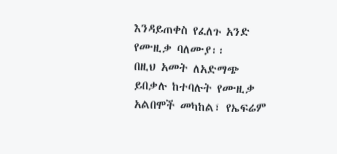እንዳይጠቀስ የፈለጉ አንድ የሙዚቃ ባለሙያ፡፡
በዚህ አመት ለአድማጭ ይበቃሉ ከተባሉት የሙዚቃ አልበሞች መካከል፣ የኤፍሬም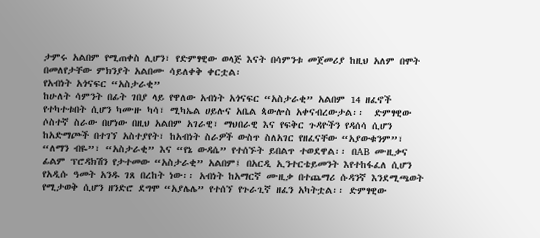ታምሩ አልበም የሚጠቀስ ሊሆን፣ የድምፃዊው ወላጅ እናት በሳምንቱ መጀመሪያ ከዚህ አለም በሞት በመለየታቸው ምክንያት አልበሙ ሳይለቀቅ ቀርቷል፡
የአብነት አጎናፍር “አስታራቂ”
ከሁለት ሳምንት በፊት ገበያ ላይ የዋለው አብነት አጎናፍር “አስታራቂ” አልበም 14 ዘፈኖች የተካተቱበት ሲሆን ካሙዙ ካሳ፣ ሚካኤል ሀይሉና አቤል ጳውሎስ አቀናብረውታል፡፡  ድምፃዊው ሶስተኛ ስራው በሆነው በዚህ አልበም አገራዊ፣ ማህበራዊ እና የፍቅር ጉዳዮችን የዳሰሳ ሲሆን ከአድማጮች በተገኘ አስተያየት፣ ከአብነት ስራዎች ውስጥ ስለአገር የዘፈናቸው “አያውቁንም”፣ “ለማን ብዬ”፣ “አስታራቂ” እና “የኔ ውዳሴ” የተሰኙት ይበልጥ ተወደዋል፡፡ በAB ሙዚቃና ፊልም ፕሮዳክሽን የታተመው “አስታራቂ” አልበም፤ በአርዲ ኢንተርቴይመንት እየተከፋፈለ ሲሆን የአዲሱ ዓመት አንዱ ገጸ በረከት ነው፡፡ አብነት ከአማርኛ ሙዚቃ በተጨማሪ ሱዳንኛ እንደሚጫወት የሚታወቅ ሲሆን ዘንድሮ ደግሞ “አያሌሌ” የተሰኘ የጉራጊኛ ዘፈን አካትቷል፡፡ ድምፃዊው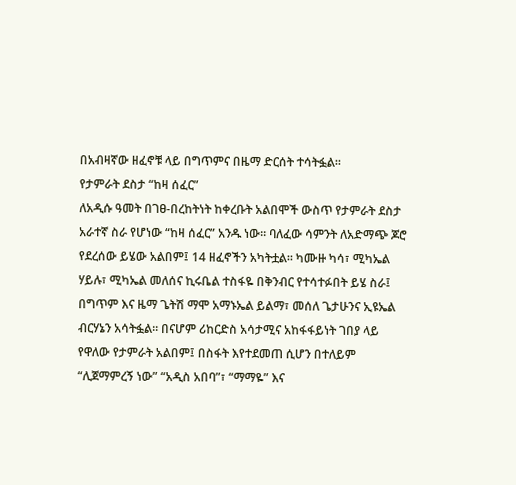በአብዛኛው ዘፈኖቹ ላይ በግጥምና በዜማ ድርሰት ተሳትፏል፡፡
የታምራት ደስታ “ከዛ ሰፈር”
ለአዲሱ ዓመት በገፀ-በረከትነት ከቀረቡት አልበሞች ውስጥ የታምራት ደስታ አራተኛ ስራ የሆነው “ከዛ ሰፈር” አንዱ ነው፡፡ ባለፈው ሳምንት ለአድማጭ ጆሮ የደረሰው ይሄው አልበም፤ 14 ዘፈኖችን አካትቷል፡፡ ካሙዙ ካሳ፣ ሚካኤል ሃይሉ፣ ሚካኤል መለሰና ኪሩቤል ተስፋዬ በቅንብር የተሳተፉበት ይሄ ስራ፤ በግጥም እና ዜማ ጌትሽ ማሞ አማኑኤል ይልማ፣ መሰለ ጌታሁንና ኢዩኤል ብርሃኔን አሳትፏል፡፡ በናሆም ሪከርድስ አሳታሚና አከፋፋይነት ገበያ ላይ የዋለው የታምራት አልበም፤ በስፋት እየተደመጠ ሲሆን በተለይም “ሊጀማምረኝ ነው” “አዲስ አበባ”፣ “ማማዬ” እና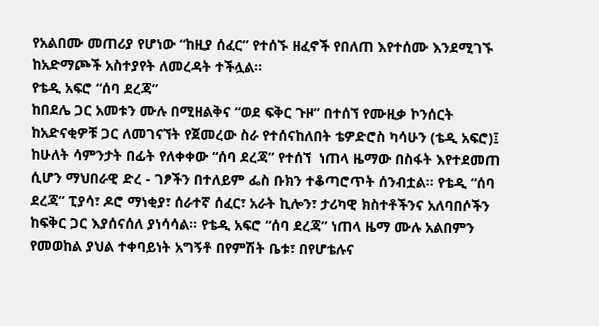የአልበሙ መጠሪያ የሆነው “ከዚያ ሰፈር” የተሰኙ ዘፈኖች የበለጠ እየተሰሙ እንደሚገኙ ከአድማጮች አስተያየት ለመረዳት ተችሏል፡፡
የቴዲ አፍሮ “ሰባ ደረጃ”
ከበደሌ ጋር አመቱን ሙሉ በሚዘልቅና “ወደ ፍቅር ጉዞ” በተሰኘ የሙዚቃ ኮንሰርት ከአድናቂዎቹ ጋር ለመገናኘት የጀመረው ስራ የተሰናከለበት ቴዎድሮስ ካሳሁን (ቴዲ አፍሮ)፤ ከሁለት ሳምንታት በፊት የለቀቀው “ሰባ ደረጃ” የተሰኘ  ነጠላ ዜማው በስፋት እየተደመጠ ሲሆን ማህበራዊ ድረ - ገፆችን በተለይም ፌስ ቡክን ተቆጣሮጥት ሰንብቷል፡፡ የቴዲ “ሰባ ደረጃ” ፒያሳ፣ ዶሮ ማነቂያ፣ ሰራተኛ ሰፈር፣ አራት ኪሎን፣ ታሪካዊ ክስተቶችንና አለባበሶችን ከፍቅር ጋር እያሰናሰለ ያነሳሳል፡፡ የቴዲ አፍሮ “ሰባ ደረጃ” ነጠላ ዜማ ሙሉ አልበምን የመወከል ያህል ተቀባይነት አግኝቶ በየምሽት ቤቱ፣ በየሆቴሉና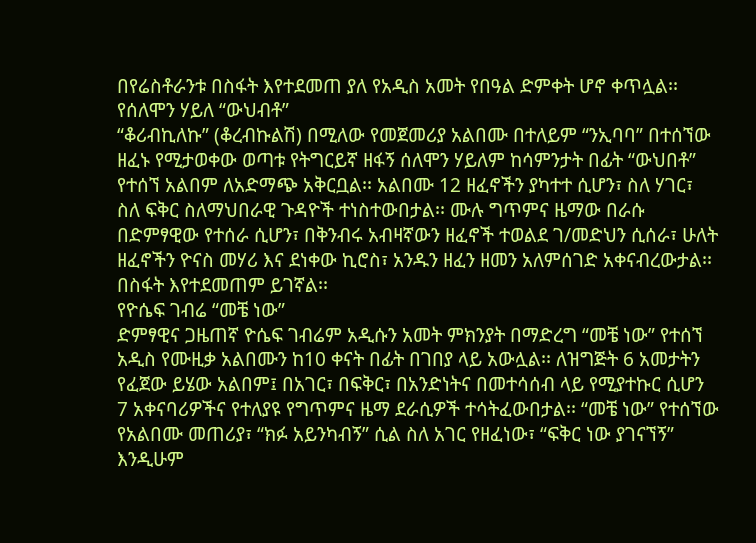በየሬስቶራንቱ በስፋት እየተደመጠ ያለ የአዲስ አመት የበዓል ድምቀት ሆኖ ቀጥሏል፡፡
የሰለሞን ሃይለ “ውህብቶ”
“ቆሪብኪለኩ” (ቆረብኩልሽ) በሚለው የመጀመሪያ አልበሙ በተለይም “ንኢባባ” በተሰኘው ዘፈኑ የሚታወቀው ወጣቱ የትግርይኛ ዘፋኝ ሰለሞን ሃይለም ከሳምንታት በፊት “ውህበቶ” የተሰኘ አልበም ለአድማጭ አቅርቧል፡፡ አልበሙ 12 ዘፈኖችን ያካተተ ሲሆን፣ ስለ ሃገር፣ ስለ ፍቅር ስለማህበራዊ ጉዳዮች ተነስተውበታል፡፡ ሙሉ ግጥምና ዜማው በራሱ በድምፃዊው የተሰራ ሲሆን፣ በቅንብሩ አብዛኛውን ዘፈኖች ተወልደ ገ/መድህን ሲሰራ፣ ሁለት ዘፈኖችን ዮናስ መሃሪ እና ደነቀው ኪሮስ፣ አንዱን ዘፈን ዘመን አለምሰገድ አቀናብረውታል፡፡ በስፋት እየተደመጠም ይገኛል፡፡
የዮሴፍ ገብሬ “መቼ ነው”
ድምፃዊና ጋዜጠኛ ዮሴፍ ገብሬም አዲሱን አመት ምክንያት በማድረግ “መቼ ነው” የተሰኘ አዲስ የሙዚቃ አልበሙን ከ10 ቀናት በፊት በገበያ ላይ አውሏል፡፡ ለዝግጅት 6 አመታትን የፈጀው ይሄው አልበም፤ በአገር፣ በፍቅር፣ በአንድነትና በመተሳሰብ ላይ የሚያተኩር ሲሆን 7 አቀናባሪዎችና የተለያዩ የግጥምና ዜማ ደራሲዎች ተሳትፈውበታል፡፡ “መቼ ነው” የተሰኘው የአልበሙ መጠሪያ፣ “ክፉ አይንካብኝ” ሲል ስለ አገር የዘፈነው፣ “ፍቅር ነው ያገናኘኝ” እንዲሁም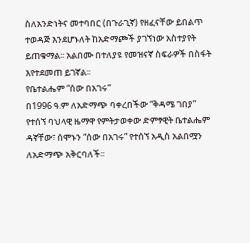ስለአንድነትና መተባበር (በጉራጊኛ) የዘፈናቸው ይበልጥ ተወዳጅ እንደሆኑለት ከአድማጮች ያገኘነው አስተያየት ይጠቁማል፡፡ አልበሙ በተለያዩ የመዝናኛ ስፍራዎች በስፋት እየተደመጠ ይገኛል፡፡
የቤተልሔም “ሰው በአገሩ”
በ1996 ዓ.ም ለአድማጭ ባቀረበችው “ቅዳሜ ገበያ” የተሰኘ ባህላዊ ዜማዋ የምትታወቀው ድምፃዊት ቤተልሔም ዳኛቸው፣ ሰሞኑን “ሰው በአገሩ” የተሰኘ አዲስ አልበሟን ለአድማጭ አቅርባለች፡፡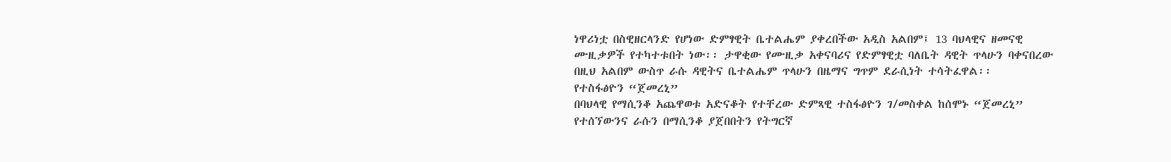ነዋሪነቷ በስዊዘርላንድ የሆነው ድምፃዊት ቤተልሔም ያቀረበችው አዲስ አልበም፤ 13 ባህላዊና ዘመናዊ ሙዚቃዎች የተካተቱበት ነው፡፡ ታዋቂው የሙዚቃ አቀናባሪና የድምፃዊቷ ባለቤት ዳዊት ጥላሁን ባቀናበረው በዚህ አልበም ውስጥ ራሱ ዳዊትና ቤተልሔም ጥላሁን በዜማና ግጥም ደራሲነት ተሳትፈዋል፡፡
የተስፋፅዮን “ጀመረኒ”
በባህላዊ የማሲንቆ አጨዋወቱ አድናቆት የተቸረው ድምጻዊ ተስፋፅዮን ገ/መስቀል ከሰሞኑ “ጀመረኒ” የተሰኘውንና ራሱን በማሲንቆ ያጀበበትን የትግርኛ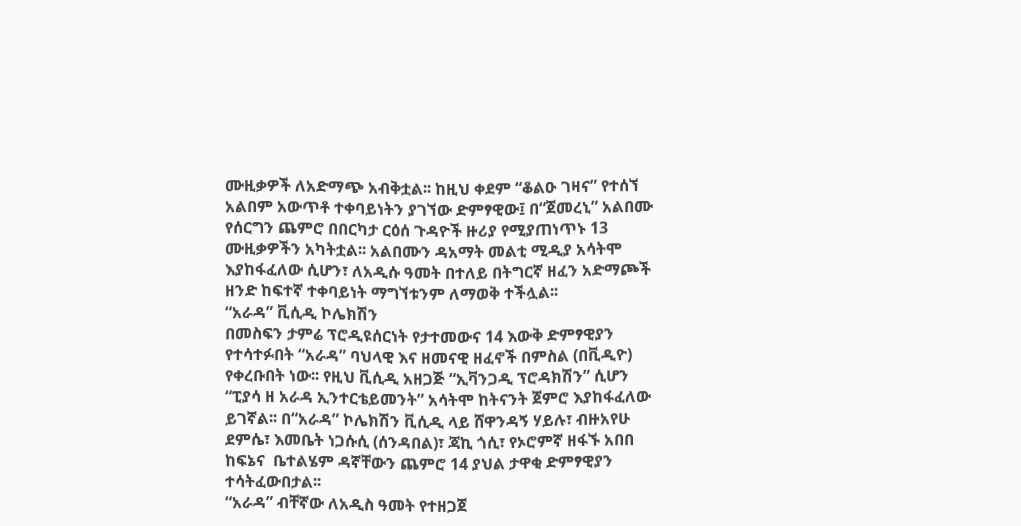ሙዚቃዎች ለአድማጭ አብቅቷል፡፡ ከዚህ ቀደም “ቆልዑ ገዛና” የተሰኘ አልበም አውጥቶ ተቀባይነትን ያገኘው ድምፃዊው፤ በ“ጀመረኒ” አልበሙ የሰርግን ጨምሮ በበርካታ ርዕሰ ጉዳዮች ዙሪያ የሚያጠነጥኑ 13 ሙዚቃዎችን አካትቷል፡፡ አልበሙን ዳአማት መልቲ ሚዲያ አሳትሞ እያከፋፈለው ሲሆን፣ ለአዲሱ ዓመት በተለይ በትግርኛ ዘፈን አድማጮች ዘንድ ከፍተኛ ተቀባይነት ማግኘቱንም ለማወቅ ተችሏል፡፡
“አራዳ” ቪሲዲ ኮሌክሽን
በመስፍን ታምሬ ፕሮዲዩሰርነት የታተመውና 14 እውቅ ድምፃዊያን የተሳተፉበት “አራዳ” ባህላዊ እና ዘመናዊ ዘፈኖች በምስል (በቪዲዮ) የቀረቡበት ነው፡፡ የዚህ ቪሲዲ አዘጋጅ “ኢቫንጋዲ ፕሮዳክሽን” ሲሆን “ፒያሳ ዘ አራዳ ኢንተርቴይመንት” አሳትሞ ከትናንት ጀምሮ እያከፋፈለው ይገኛል፡፡ በ“አራዳ” ኮሌክሽን ቪሲዲ ላይ ሸዋንዳኝ ሃይሉ፣ ብዙአየሁ ደምሴ፣ እመቤት ነጋሱሲ (ሰንዳበል)፣ ጃኪ ጎሲ፣ የኦሮምኛ ዘፋኙ አበበ ከፍኔና  ቤተልሄም ዳኛቸውን ጨምሮ 14 ያህል ታዋቂ ድምፃዊያን ተሳትፈውበታል፡፡
“አራዳ” ብቸኛው ለአዲስ ዓመት የተዘጋጀ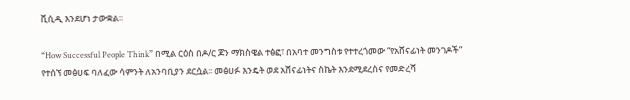ቪሲዲ እንደሆነ ታውቋል፡፡

“How Successful People Think” በሚል ርዕስ በዶ/ር ጆን ማክስዌል ተፅፎ፣ በአባተ መንግስቱ የተተረጎመው “የአሸናፊነት መንገዶች” የተሰኘ መፅሀፍ ባለፈው ሳምንት ለአንባቢያን ደርሷል፡፡ መፅሀፉ እንዴት ወደ አሸናፊነትና ስኬት እንደሚደረስና የመድረሻ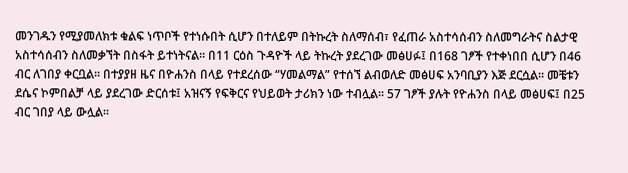መንገዱን የሚያመለክቱ ቁልፍ ነጥቦች የተነሱበት ሲሆን በተለይም በትኩረት ስለማሰብ፣ የፈጠራ አስተሳሰብን ስለመግራትና ስልታዊ አስተሳሰብን ስለመቃኘት በስፋት ይተነትናል፡፡ በ11 ርዕስ ጉዳዮች ላይ ትኩረት ያደረገው መፅሀፉ፤ በ168 ገፆች የተቀነበበ ሲሆን በ46 ብር ለገበያ ቀርቧል፡፡ በተያያዘ ዜና በዮሐንስ በላይ የተደረሰው “ሃመልማል” የተሰኘ ልብወለድ መፅሀፍ አንባቢያን እጅ ደርሷል፡፡ መቼቱን ደሴና ኮምበልቻ ላይ ያደረገው ድርሰቱ፤ አዝናኝ የፍቅርና የህይወት ታሪክን ነው ተብሏል፡፡ 57 ገፆች ያሉት የዮሐንስ በላይ መፅሀፍ፤ በ25 ብር ገበያ ላይ ውሏል፡፡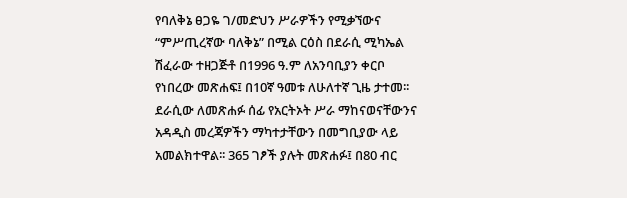የባለቅኔ ፀጋዬ ገ/መድህን ሥራዎችን የሚቃኘውና “ምሥጢረኛው ባለቅኔ” በሚል ርዕስ በደራሲ ሚካኤል ሽፈራው ተዘጋጅቶ በ1996 ዓ.ም ለአንባቢያን ቀርቦ የነበረው መጽሐፍ፤ በ10ኛ ዓመቱ ለሁለተኛ ጊዜ ታተመ፡፡ ደራሲው ለመጽሐፉ ሰፊ የአርትኦት ሥራ ማከናወናቸውንና አዳዲስ መረጃዎችን ማካተታቸውን በመግቢያው ላይ አመልክተዋል፡፡ 365 ገፆች ያሉት መጽሐፉ፤ በ80 ብር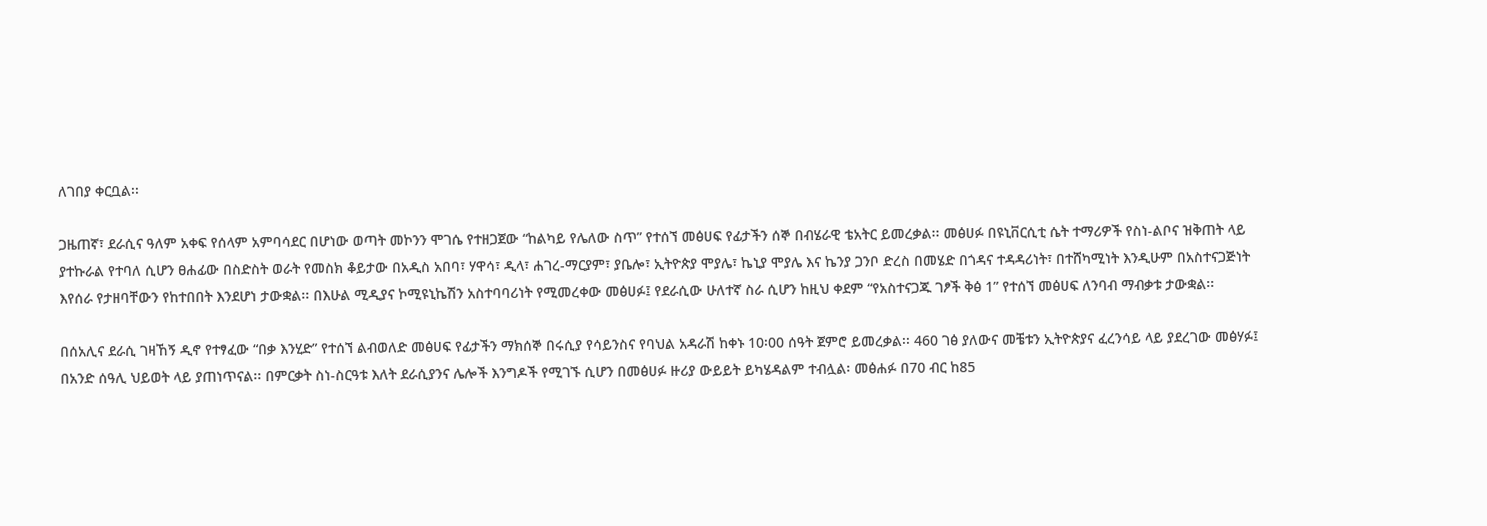ለገበያ ቀርቧል፡፡

ጋዜጠኛ፣ ደራሲና ዓለም አቀፍ የሰላም አምባሳደር በሆነው ወጣት መኮንን ሞገሴ የተዘጋጀው “ከልካይ የሌለው ስጥ” የተሰኘ መፅሀፍ የፊታችን ሰኞ በብሄራዊ ቴአትር ይመረቃል፡፡ መፅሀፉ በዩኒቨርሲቲ ሴት ተማሪዎች የስነ-ልቦና ዝቅጠት ላይ ያተኩራል የተባለ ሲሆን ፀሐፊው በስድስት ወራት የመስክ ቆይታው በአዲስ አበባ፣ ሃዋሳ፣ ዲላ፣ ሐገረ-ማርያም፣ ያቤሎ፣ ኢትዮጵያ ሞያሌ፣ ኬኒያ ሞያሌ እና ኬንያ ጋንቦ ድረስ በመሄድ በጎዳና ተዳዳሪነት፣ በተሸካሚነት እንዲሁም በአስተናጋጅነት እየሰራ የታዘባቸውን የከተበበት እንደሆነ ታውቋል፡፡ በእሁል ሚዲያና ኮሚዩኒኬሽን አስተባባሪነት የሚመረቀው መፅሀፉ፤ የደራሲው ሁለተኛ ስራ ሲሆን ከዚህ ቀደም “የአስተናጋጁ ገፆች ቅፅ 1” የተሰኘ መፅሀፍ ለንባብ ማብቃቱ ታውቋል፡፡

በሰአሊና ደራሲ ገዛኸኝ ዲኖ የተፃፈው “በቃ እንሂድ” የተሰኘ ልብወለድ መፅሀፍ የፊታችን ማክሰኞ በሩሲያ የሳይንስና የባህል አዳራሽ ከቀኑ 10፡00 ሰዓት ጀምሮ ይመረቃል፡፡ 460 ገፅ ያለውና መቼቱን ኢትዮጵያና ፈረንሳይ ላይ ያደረገው መፅሃፉ፤ በአንድ ሰዓሊ ህይወት ላይ ያጠነጥናል፡፡ በምርቃት ስነ-ስርዓቱ እለት ደራሲያንና ሌሎች እንግዶች የሚገኙ ሲሆን በመፅሀፉ ዙሪያ ውይይት ይካሄዳልም ተብሏል፡ መፅሐፉ በ70 ብር ከ85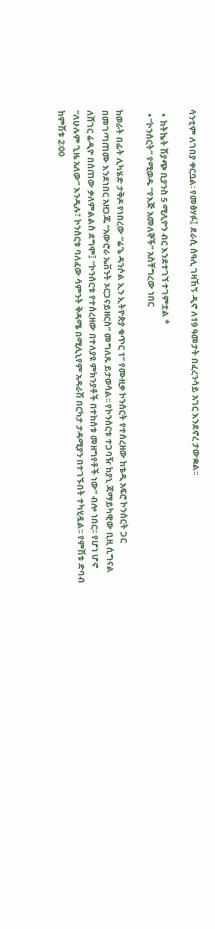ሳንቲም ለገበያ ቀርቧል፡ የመፅሃፉ፤ ደራሲ ሰዓሊ ገዛኸኝ ዲኖ ለ19 ዓመታት በፈረንሳይ አገር እንደኖረ ታውቋል፡፡

  •  ከትኬት ሽያጭ ቢያንስ 5 ሚሊዮን ብር እንደተገኘ ተገምቷል *
  • “ኮንሰርት” የሚወዱ “የእጅ አመለኞች” አስቸግረው ነበር

ከወራት በፊት ሊካሄድ ታቅዶ የነበረው “ሬጌ ዳንሶል ኢን ኢትዮጵያ ቁጥር 1” የሙዚቃ ኮንሰርት የተሰረዘው ከቴዲ አፍሮ ኮንሰርት ጋር በመገጣጠሙ እንደነበር አዘጋጁ “አውሮራ ኤቨንት ኦርጋናይዘርስ” መግለጹ ይታወሳል፡፡ የኮንሰርቱ ተጋባዥ ከያኒ ጃማይካዊው ቢዚ ሲግናል ለሸገር ሬዲዮ በሰጠው ቃለምልልስ ደግሞ፤ “ኮንሰርቱ የተሰረዘው በተለያዩ ምክንያቶች በተከሰቱ መዘግየቶች ነው” ብሎ ነበር፡፡ የሆነ ሆኖ “ለሁሉም ጊዜ አለው” እንዲሉ፣ ኮንሰርቱ ባለፈው ሳምንት ቅዳሜ በሚሊኒየም አዳራሽ በርካታ ታዳሚያን በተገኙበት ተካሂዷል፡፡ የምሽቱ ድባብ ከምሽቱ 2፡00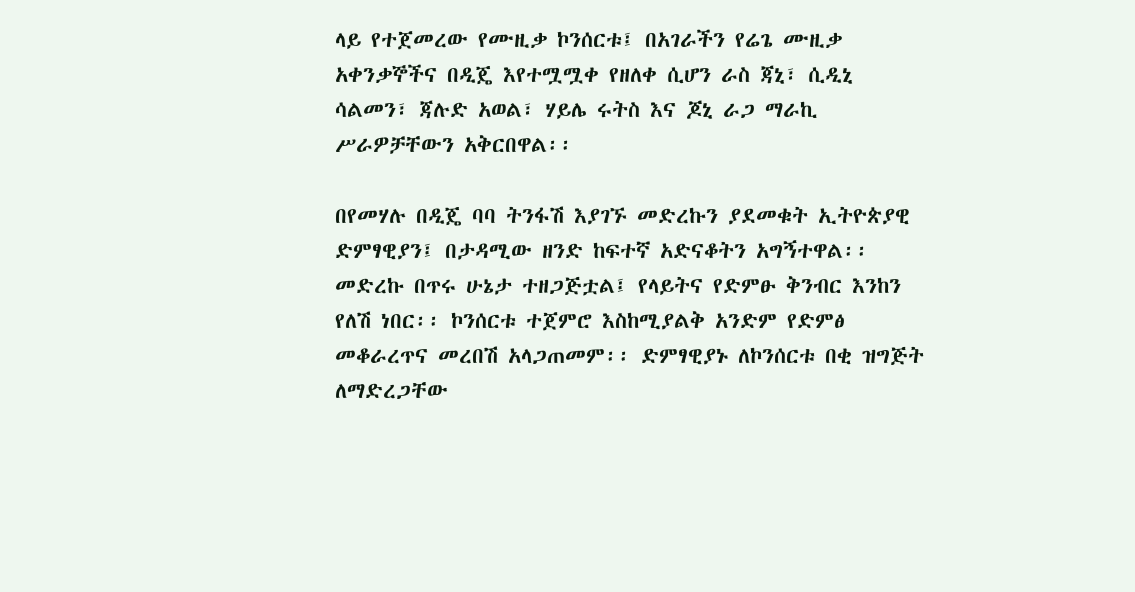ላይ የተጀመረው የሙዚቃ ኮንሰርቱ፤ በአገራችን የሬጌ ሙዚቃ አቀንቃኞችና በዲጄ እየተሟሟቀ የዘለቀ ሲሆን ራስ ጃኒ፣ ሲዲኒ ሳልመን፣ ጃሉድ አወል፣ ሃይሌ ሩትስ እና ጆኒ ራጋ ማራኪ ሥራዎቻቸውን አቅርበዋል፡፡

በየመሃሉ በዲጄ ባባ ትንፋሽ እያገኙ መድረኩን ያደመቁት ኢትዮጵያዊ ድምፃዊያን፤ በታዳሚው ዘንድ ከፍተኛ አድናቆትን አግኝተዋል፡፡ መድረኩ በጥሩ ሁኔታ ተዘጋጅቷል፤ የላይትና የድምፁ ቅንብር እንከን የለሽ ነበር፡፡ ኮንሰርቱ ተጀምሮ እስከሚያልቅ አንድም የድምፅ መቆራረጥና መረበሽ አላጋጠመም፡፡ ድምፃዊያኑ ለኮንሰርቱ በቂ ዝግጅት ለማድረጋቸው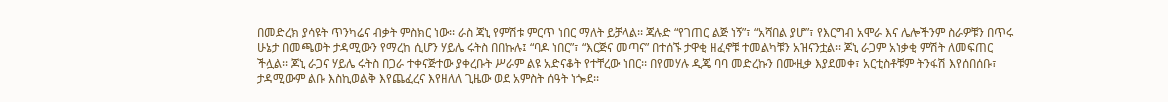በመድረክ ያሳዩት ጥንካሬና ብቃት ምስክር ነው፡፡ ራስ ጃኒ የምሽቱ ምርጥ ነበር ማለት ይቻላል፡፡ ጃሉድ “የገጠር ልጅ ነኝ”፣ “አሻበል ያሆ”፣ የእርግብ አሞራ እና ሌሎችንም ስራዎቹን በጥሩ ሁኔታ በመጫወት ታዳሚውን የማረከ ሲሆን ሃይሌ ሩትስ በበኩሉ፤ “ባዶ ነበር”፣ “እርጅና መጣና” በተሰኙ ታዋቂ ዘፈኖቹ ተመልካቹን አዝናንቷል፡፡ ጆኒ ራጋም አነቃቂ ምሽት ለመፍጠር ችሏል፡፡ ጆኒ ራጋና ሃይሌ ሩትስ በጋራ ተቀናጅተው ያቀረቡት ሥራም ልዩ አድናቆት የተቸረው ነበር፡፡ በየመሃሉ ዲጄ ባባ መድረኩን በሙዚቃ እያደመቀ፣ አርቲስቶቹም ትንፋሽ እየሰበሰቡ፣ ታዳሚውም ልቡ እስኪወልቅ እየጨፈረና እየዘለለ ጊዜው ወደ አምስት ሰዓት ነጐደ፡፡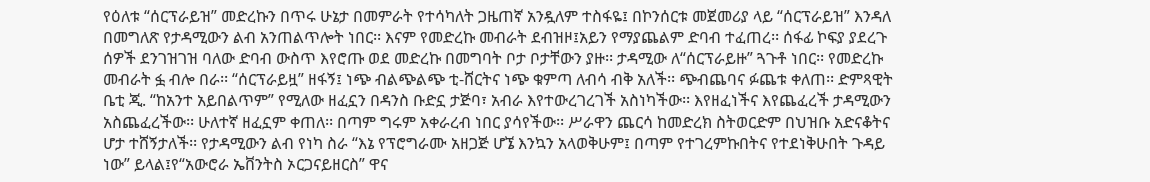የዕለቱ “ሰርፕራይዝ” መድረኩን በጥሩ ሁኔታ በመምራት የተሳካለት ጋዜጠኛ አንዷለም ተስፋዬ፤ በኮንሰርቱ መጀመሪያ ላይ “ሰርፕራይዝ” እንዳለ በመግለጽ የታዳሚውን ልብ አንጠልጥሎት ነበር፡፡ እናም የመድረኩ መብራት ደብዝዞ፤አይን የማያጨልም ድባብ ተፈጠረ፡፡ ሰፋፊ ኮፍያ ያደረጉ ሰዎች ደንገዝገዝ ባለው ድባብ ውስጥ እየሮጡ ወደ መድረኩ በመግባት ቦታ ቦታቸውን ያዙ፡፡ ታዳሚው ለ“ሰርፕራይዙ” ጓጉቶ ነበር፡፡ የመድረኩ መብራት ፏ ብሎ በራ፡፡ “ሰርፕራይዟ” ዘፋኝ፤ ነጭ ብልጭልጭ ቲ-ሸርትና ነጭ ቁምጣ ለብሳ ብቅ አለች፡፡ ጭብጨባና ፉጨቱ ቀለጠ፡፡ ድምጻዊት ቤቲ ጂ. “ከአንተ አይበልጥም” የሚለው ዘፈኗን በዳንስ ቡድኗ ታጅባ፣ አብራ እየተውረገረገች አስነካችው፡፡ እየዘፈነችና እየጨፈረች ታዳሚውን አስጨፈረችው፡፡ ሁለተኛ ዘፈኗም ቀጠለ፡፡ በጣም ግሩም አቀራረብ ነበር ያሳየችው፡፡ ሥራዋን ጨርሳ ከመድረክ ስትወርድም በህዝቡ አድናቆትና ሆታ ተሸኝታለች፡፡ የታዳሚውን ልብ የነካ ስራ “እኔ የፕሮግራሙ አዘጋጅ ሆኜ እንኳን አላወቅሁም፤ በጣም የተገረምኩበትና የተደነቅሁበት ጉዳይ ነው” ይላል፤የ“አውሮራ ኤቨንትስ ኦርጋናይዘርስ” ዋና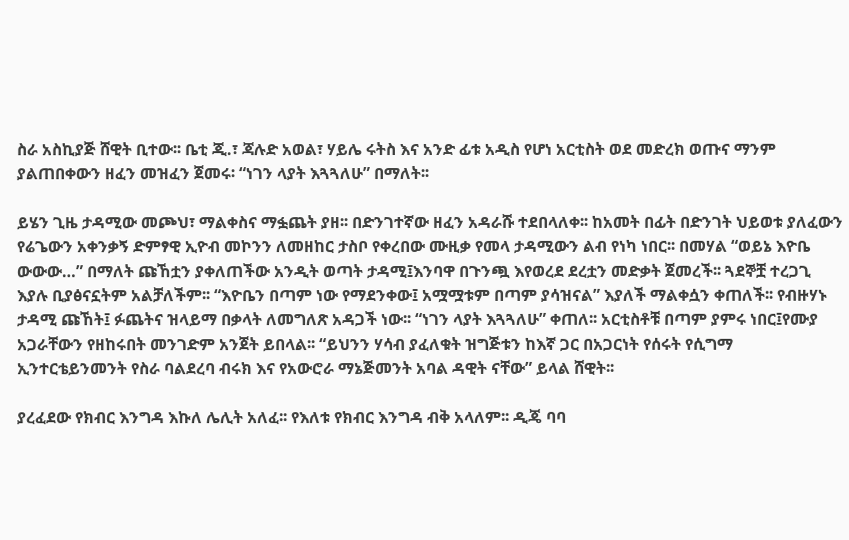ስራ አስኪያጅ ሸዊት ቢተው፡፡ ቤቲ ጂ.፣ ጃሉድ አወል፣ ሃይሌ ሩትስ እና አንድ ፊቱ አዲስ የሆነ አርቲስት ወደ መድረክ ወጡና ማንም ያልጠበቀውን ዘፈን መዝፈን ጀመሩ፡ “ነገን ላያት እጓጓለሁ” በማለት፡፡

ይሄን ጊዜ ታዳሚው መጮህ፣ ማልቀስና ማፏጨት ያዘ፡፡ በድንገተኛው ዘፈን አዳራሹ ተደበላለቀ፡፡ ከአመት በፊት በድንገት ህይወቱ ያለፈውን የሬጌውን አቀንቃኝ ድምፃዊ ኢዮብ መኮንን ለመዘከር ታስቦ የቀረበው ሙዚቃ የመላ ታዳሚውን ልብ የነካ ነበር፡፡ በመሃል “ወይኔ እዮቤ ውውው…” በማለት ጩኸቷን ያቀለጠችው አንዲት ወጣት ታዳሚ፤እንባዋ በጉንጯ እየወረደ ደረቷን መድቃት ጀመረች፡፡ ጓደኞቿ ተረጋጊ እያሉ ቢያፅናኗትም አልቻለችም፡፡ “እዮቤን በጣም ነው የማደንቀው፤ አሟሟቱም በጣም ያሳዝናል” እያለች ማልቀሷን ቀጠለች፡፡ የብዙሃኑ ታዳሚ ጩኸት፤ ፉጨትና ዝላይማ በቃላት ለመግለጽ አዳጋች ነው፡፡ “ነገን ላያት እጓጓለሁ” ቀጠለ፡፡ አርቲስቶቹ በጣም ያምሩ ነበር፤የሙያ አጋራቸውን የዘከሩበት መንገድም አንጀት ይበላል፡፡ “ይህንን ሃሳብ ያፈለቁት ዝግጅቱን ከእኛ ጋር በአጋርነት የሰሩት የሲግማ ኢንተርቴይንመንት የስራ ባልደረባ ብሩክ እና የአውሮራ ማኔጅመንት አባል ዳዊት ናቸው” ይላል ሸዊት፡፡

ያረፈደው የክብር እንግዳ እኩለ ሌሊት አለፈ፡፡ የእለቱ የክብር እንግዳ ብቅ አላለም፡፡ ዲጄ ባባ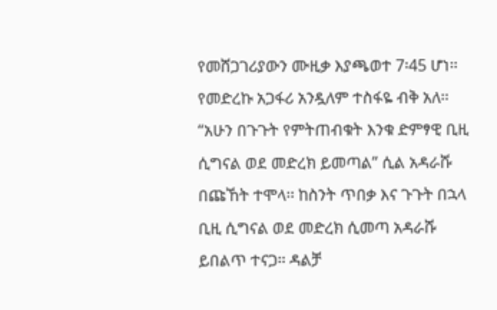የመሸጋገሪያውን ሙዚቃ እያጫወተ 7፡45 ሆነ፡፡ የመድረኩ አጋፋሪ አንዷለም ተስፋዬ ብቅ አለ፡፡ “አሁን በጉጉት የምትጠብቁት እንቁ ድምፃዊ ቢዚ ሲግናል ወደ መድረክ ይመጣል” ሲል አዳራሹ በጩኸት ተሞላ፡፡ ከስንት ጥበቃ እና ጉጉት በኋላ ቢዚ ሲግናል ወደ መድረክ ሲመጣ አዳራሹ ይበልጥ ተናጋ፡፡ ዳልቻ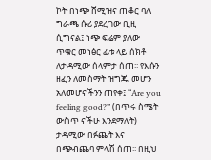ኮት በነጭ ሸሚዝና ጠቆር ባለ ግራጫ ሱሪ ያደረገው ቢዚ ሲግናል፤ ነጭ ፍሬም ያለው ጥቁር መነፅር ፊቱ ላይ ሰክቶ ለታዳሚው ሰላምታ ሰጠ፡፡ የእሱን ዘፈን ለመስማት ዝግጁ መሆን አለመሆናችንን ጠየቀ፤ “Are you feeling good?” (በጥሩ ስሜት ውስጥ ናችሁ እንደማለት) ታዳሚው በፉጨት እና በጭብጨባ ምላሽ ሰጠ፡፡ በዚህ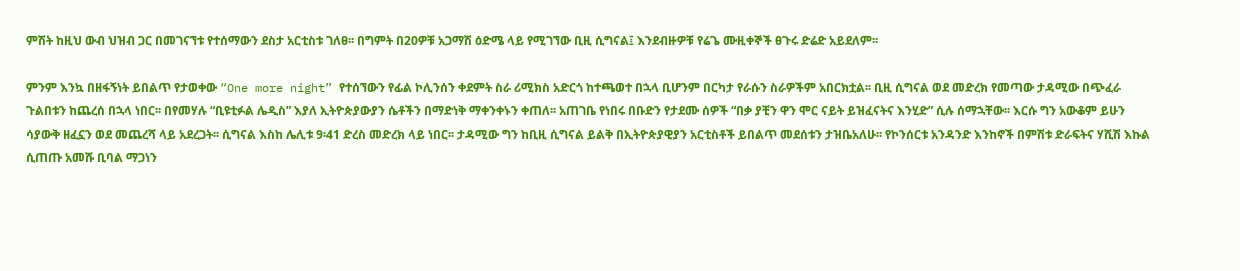ምሽት ከዚህ ውብ ህዝብ ጋር በመገናኘቱ የተሰማውን ደስታ አርቲስቱ ገለፀ፡፡ በግምት በ20ዎቹ አጋማሽ ዕድሜ ላይ የሚገኘው ቢዚ ሲግናል፤ እንደብዙዎቹ የሬጌ ሙዚቀኞች ፀጉሩ ድሬድ አይደለም፡፡

ምንም እንኳ በዘፋኝነት ይበልጥ የታወቀው “One more night” የተሰኘውን የፊል ኮሊንሰን ቀደምት ስራ ሪሚክስ አድርጎ ከተጫወተ በኋላ ቢሆንም በርካታ የራሱን ስራዎችም አበርክቷል፡፡ ቢዚ ሲግናል ወደ መድረክ የመጣው ታዳሚው በጭፈራ ጉልበቱን ከጨረሰ በኋላ ነበር፡፡ በየመሃሉ “ቢዩቲፉል ሌዲስ” እያለ ኢትዮጵያውያን ሴቶችን በማድነቅ ማቀንቀኑን ቀጠለ፡፡ አጠገቤ የነበሩ በቡድን የታደሙ ሰዎች “በቃ ያቺን ዋን ሞር ናይት ይዝፈናትና እንሂድ” ሲሉ ሰማኋቸው፡፡ እርሱ ግን አውቆም ይሁን ሳያውቅ ዘፈኗን ወደ መጨረሻ ላይ አደረጋት፡፡ ሲግናል እስከ ሌሊቱ 9፡41 ድረስ መድረክ ላይ ነበር፡፡ ታዳሚው ግን ከቢዚ ሲግናል ይልቅ በኢትዮጵያዊያን አርቲስቶች ይበልጥ መደሰቱን ታዝቤአለሁ፡፡ የኮንሰርቱ አንዳንድ እንከኖች በምሽቱ ድራፍትና ሃሺሽ እኩል ሲጠጡ አመሹ ቢባል ማጋነን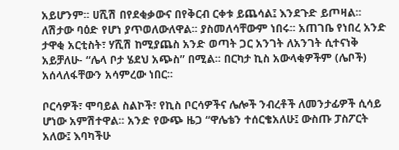አይሆንም፡፡ ሀሺሽ በየደቂቃውና በየቅርብ ርቀቱ ይጨሳል፤ እንደጉድ ይጦዛል፡፡ ለሽታው ባዕድ የሆነ ያጥወለውለዋል፡፡ ያስመለሳቸውም ነበሩ፡፡ አጠገቤ የነበረ አንድ ታዋቂ አርቲስት፣ ሃሺሽ ከሚያጨስ አንድ ወጣት ጋር አንገት ለአንገት ሲተናነቅ አይቻለሁ- “ሌላ ቦታ ሄደህ አጭስ” በሚል፡፡ በርካታ ኪስ አውላቂዎችም (ሌቦች) አሰላለፋቸውን አሳምረው ነበር፡፡

ቦርሳዎች፣ ሞባይል ስልኮች፣ የኪስ ቦርሳዎችና ሌሎች ንብረቶች ለመንታፊዎች ሲሳይ ሆነው አምሽተዋል፡፡ አንድ የውጭ ዜጋ “ዋሌቴን ተሰርቄአለሁ፤ ውስጡ ፓስፖርት አለው፤ እባካችሁ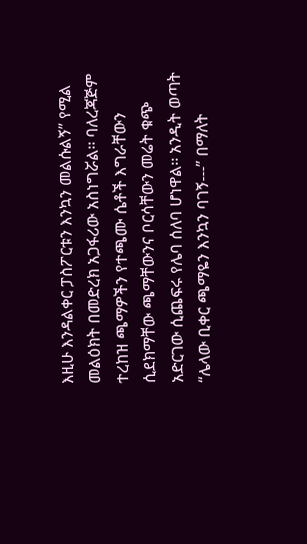እዚሁ እንዳልቀር ፓስፖርቱን እንኳን መልሱልኝ” የሚል መልዕክት በመድረክ አጋፋሪው አስነግሯል፡፡ ባለረጃጅም ተረከዝ ጫማዎችን የተጫሙ ሴቶች እግራቸውን ሲደክማቸው ጫማቸውንና ቦርሳቸውን መሬት ቁጭ አድርገው ሲጨፍሩ የሌባ ሰለባ ሆነዋል፡፡ አንዲት ወጣት “ሌላው ቢቀር ጫማዬን እንኳን ባገኝ---” በማለት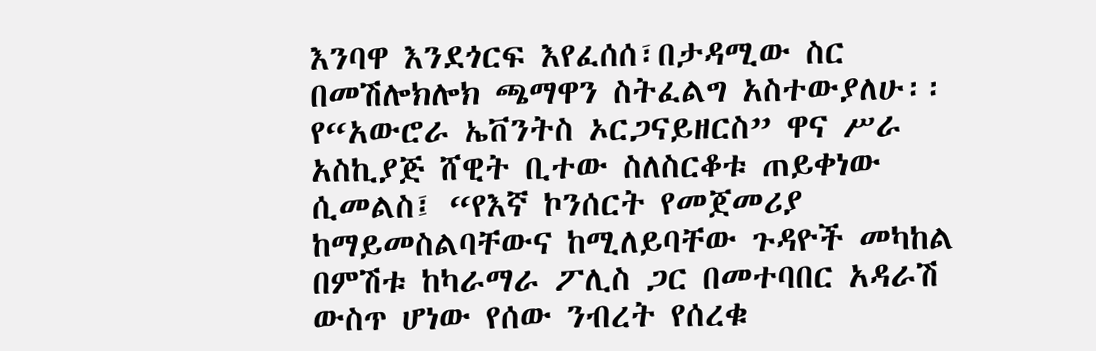እንባዋ እንደጎርፍ እየፈሰሰ፣በታዳሚው ስር በመሽሎክሎክ ጫማዋን ስትፈልግ አስተውያለሁ፡፡ የ“አውሮራ ኤቨንትስ ኦርጋናይዘርስ” ዋና ሥራ አስኪያጅ ሸዊት ቢተው ስለስርቆቱ ጠይቀነው ሲመልስ፤ “የእኛ ኮንሰርት የመጀመሪያ ከማይመስልባቸውና ከሚለይባቸው ጉዳዮች መካከል በምሽቱ ከካራማራ ፖሊስ ጋር በመተባበር አዳራሽ ውስጥ ሆነው የሰው ንብረት የሰረቁ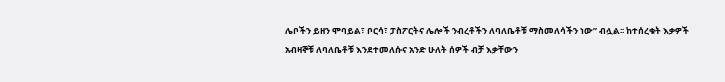ሌቦችን ይዘን ሞባይል፣ ቦርሳ፣ ፓስፖርትና ሌሎች ንብረቶችን ለባለቤቶቹ ማስመለሳችን ነው” ብሏል፡፡ ከተሰረቁት እቃዎች አብዛኞቹ ለባለቤቶቹ እንደተመለሱና አንድ ሁለት ሰዎች ብቻ እቃቸውን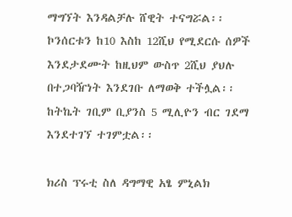ማግኘት እንዳልቻሉ ሸዊት ተናግሯል፡፡ ኮንሰርቱን ከ10 እስከ 12ሺህ የሚደርሱ ሰዎች እንደታደሙት ከዚህም ውስጥ 2ሺህ ያህሉ በተጋባዥነት እንደገቡ ለማወቅ ተችሏል፡፡ ከትኬት ገቢም ቢያንስ 5 ሚሊዮን ብር ገደማ እንደተገኘ ተገምቷል፡፡

ክሪስ ፕሩቲ ስለ ዳግማዊ አፄ ምኒልክ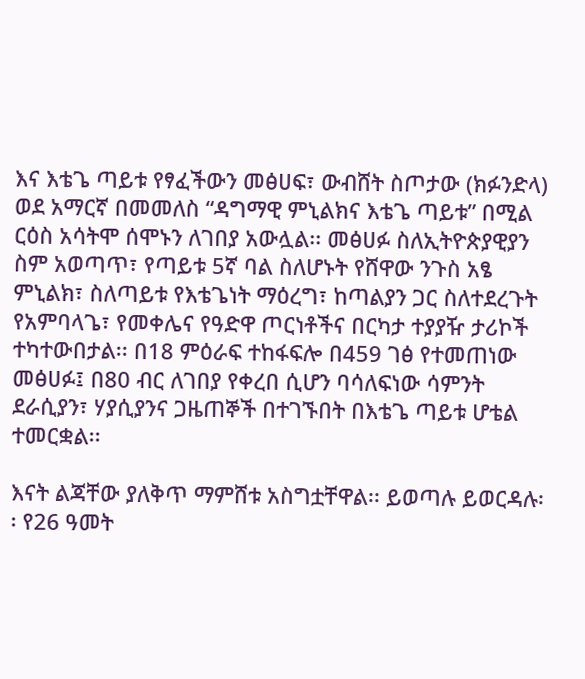እና እቴጌ ጣይቱ የፃፈችውን መፅሀፍ፣ ውብሸት ስጦታው (ክፉንድላ) ወደ አማርኛ በመመለስ “ዳግማዊ ምኒልክና እቴጌ ጣይቱ” በሚል ርዕስ አሳትሞ ሰሞኑን ለገበያ አውሏል፡፡ መፅሀፉ ስለኢትዮጵያዊያን ስም አወጣጥ፣ የጣይቱ 5ኛ ባል ስለሆኑት የሸዋው ንጉስ አፄ ምኒልክ፣ ስለጣይቱ የእቴጌነት ማዕረግ፣ ከጣልያን ጋር ስለተደረጉት የአምባላጌ፣ የመቀሌና የዓድዋ ጦርነቶችና በርካታ ተያያዥ ታሪኮች ተካተውበታል፡፡ በ18 ምዕራፍ ተከፋፍሎ በ459 ገፅ የተመጠነው መፅሀፉ፤ በ80 ብር ለገበያ የቀረበ ሲሆን ባሳለፍነው ሳምንት ደራሲያን፣ ሃያሲያንና ጋዜጠኞች በተገኙበት በእቴጌ ጣይቱ ሆቴል ተመርቋል፡፡

እናት ልጃቸው ያለቅጥ ማምሸቱ አስግቷቸዋል፡፡ ይወጣሉ ይወርዳሉ፡፡ የ26 ዓመት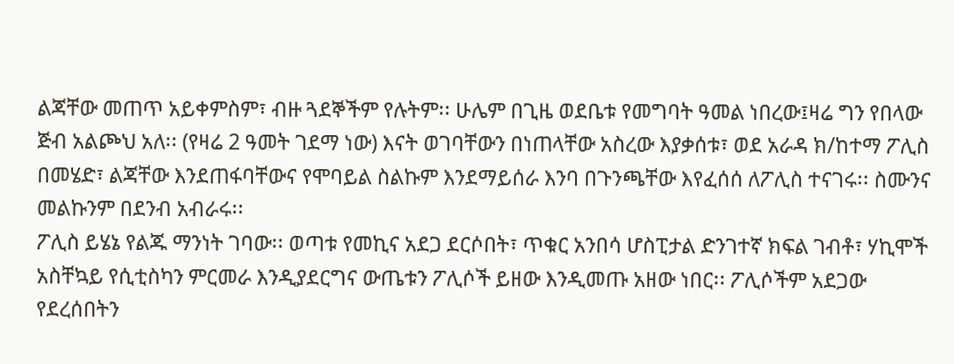ልጃቸው መጠጥ አይቀምስም፣ ብዙ ጓደኞችም የሉትም፡፡ ሁሌም በጊዜ ወደቤቱ የመግባት ዓመል ነበረው፤ዛሬ ግን የበላው ጅብ አልጮህ አለ፡፡ (የዛሬ 2 ዓመት ገደማ ነው) እናት ወገባቸውን በነጠላቸው አስረው እያቃሰቱ፣ ወደ አራዳ ክ/ከተማ ፖሊስ በመሄድ፣ ልጃቸው እንደጠፋባቸውና የሞባይል ስልኩም እንደማይሰራ እንባ በጉንጫቸው እየፈሰሰ ለፖሊስ ተናገሩ፡፡ ስሙንና መልኩንም በደንብ አብራሩ፡፡
ፖሊስ ይሄኔ የልጁ ማንነት ገባው፡፡ ወጣቱ የመኪና አደጋ ደርሶበት፣ ጥቁር አንበሳ ሆስፒታል ድንገተኛ ክፍል ገብቶ፣ ሃኪሞች አስቸኳይ የሲቲስካን ምርመራ እንዲያደርግና ውጤቱን ፖሊሶች ይዘው እንዲመጡ አዘው ነበር፡፡ ፖሊሶችም አደጋው የደረሰበትን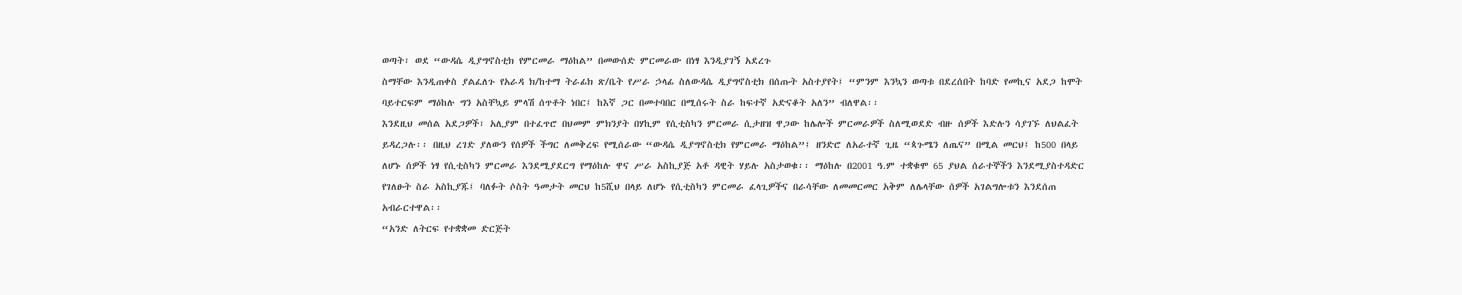ወጣት፣ ወደ “ውዳሴ ዲያግኖስቲክ የምርመራ ማዕከል” በመውሰድ ምርመራው በነፃ እንዲያገኝ አደረጉ
ስማቸው እንዲጠቀስ ያልፈለጉ የአራዳ ክ/ከተማ ትራፊክ ጽ/ቤት የሥራ ኃላፊ ስለውዳሴ ዲያግኖስቲክ በሰጡት አስተያየት፤ “ምንም እንኳን ወጣቱ በደረሰበት ከባድ የመኪና አደጋ ከሞት ባይተርፍም ማዕከሉ ግን አስቸኳይ ምላሽ ሰጥቶት ነበር፤ ከእኛ ጋር በመተባበር በሚሰሩት ስራ ከፍተኛ አድናቆት አለን” ብለዋል፡፡
እንደዚህ መሰል አደጋዎች፣ አሊያም በተፈጥሮ በህመም ምክንያት በሃኪም የሲቲስካን ምርመራ ሲታዘዝ ዋጋው ከሌሎች ምርመራዎች ስለሚወደድ ብዙ ሰዎች እድሉን ሳያገኙ ለህልፈት ይዳረጋሉ፡፡ በዚህ ረገድ ያለውን የሰዎች ችግር ለመቅረፍ የሚሰራው “ውዳሴ ዲያግኖስቲክ የምርመራ ማዕከል”፤ ዘንድሮ ለአራተኛ ጊዜ “ጳጉሜን ለጤና” በሚል መርህ፤ ከ500 በላይ ለሆኑ ሰዎች ነፃ የሲቲስካን ምርመራ እንደሚያደርግ የማዕከሉ ዋና ሥራ አስኪያጅ አቶ ዳዊት ሃይሉ አስታወቁ፡፡ ማዕከሉ በ2001 ዓ.ም ተቋቁሞ 65 ያህል ሰራተኞችን እንደሚያስተዳድር የገለፁት ስራ አስኪያጁ፤ ባለፉት ሶስት ዓመታት መርህ ከ5ሺህ በላይ ለሆኑ የሲቲስካን ምርመራ ፈላጊዎችና በራሳቸው ለመመርመር አቅም ለሌላቸው ሰዎች አገልግሎቱን እንደሰጠ አብራርተዋል፡፡
“አንድ ለትርፍ የተቋቋመ ድርጅት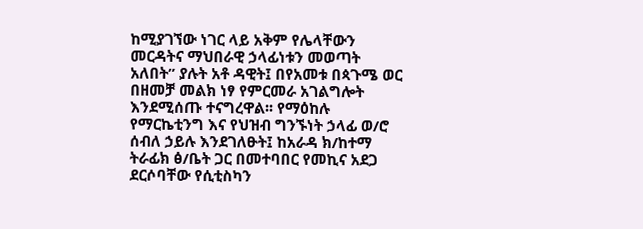ከሚያገኘው ነገር ላይ አቅም የሌላቸውን መርዳትና ማህበራዊ ኃላፊነቱን መወጣት አለበት” ያሉት አቶ ዳዊት፤ በየአመቱ በጳጉሜ ወር በዘመቻ መልክ ነፃ የምርመራ አገልግሎት እንደሚሰጡ ተናግረዋል፡፡ የማዕከሉ የማርኬቲንግ እና የህዝብ ግንኙነት ኃላፊ ወ/ሮ ሰብለ ኃይሉ እንደገለፁት፤ ከአራዳ ክ/ከተማ ትራፊክ ፅ/ቤት ጋር በመተባበር የመኪና አደጋ ደርሶባቸው የሲቲስካን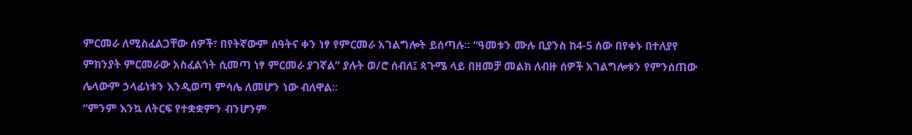ምርመራ ለሚስፈልጋቸው ሰዎች፣ በየትኛውም ሰዓትና ቀን ነፃ የምርመራ አገልግሎት ይሰጣሉ፡፡ “ዓመቱን ሙሉ ቢያንስ ከ4-5 ሰው በየቀኑ በተለያየ ምክንያት ምርመራው አስፈልጎት ሲመጣ ነፃ ምርመራ ያገኛል” ያሉት ወ/ሮ ሰብለ፤ ጳጉሜ ላይ በዘመቻ መልክ ለብዙ ሰዎች አገልግሎቱን የምንሰጠው ሌላውም ኃላፊነቱን እንዲወጣ ምሳሌ ለመሆን ነው ብለዋል፡፡
“ምንም እንኳ ለትርፍ የተቋቋምን ብንሆንም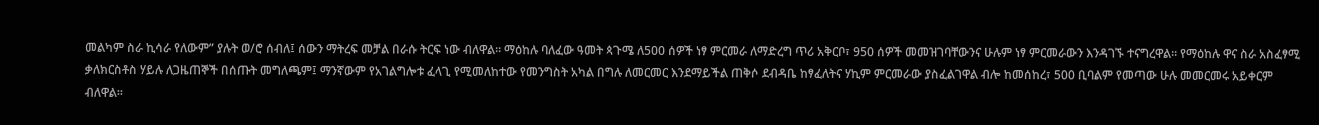መልካም ስራ ኪሳራ የለውም” ያሉት ወ/ሮ ሰብለ፤ ሰውን ማትረፍ መቻል በራሱ ትርፍ ነው ብለዋል፡፡ ማዕከሉ ባለፈው ዓመት ጳጉሜ ለ500 ሰዎች ነፃ ምርመራ ለማድረግ ጥሪ አቅርቦ፣ 950 ሰዎች መመዝገባቸውንና ሁሉም ነፃ ምርመራውን እንዳገኙ ተናግረዋል፡፡ የማዕከሉ ዋና ስራ አስፈፃሚ ቃለክርስቶስ ሃይሉ ለጋዜጠኞች በሰጡት መግለጫም፤ ማንኛውም የአገልግሎቱ ፈላጊ የሚመለከተው የመንግስት አካል በግሉ ለመርመር እንደማይችል ጠቅሶ ደብዳቤ ከፃፈለትና ሃኪም ምርመራው ያስፈልገዋል ብሎ ከመሰከረ፣ 500 ቢባልም የመጣው ሁሉ መመርመሩ አይቀርም ብለዋል፡፡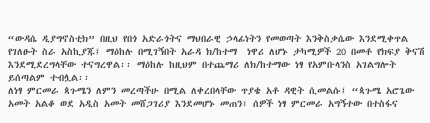“ውዳሴ ዲያግኖስቲክ” በዚህ የበጎ አድራጎትና ማህበራዊ ኃላፊነትን የመወጣት እንቅስቃሴው እንደሚቀጥል የገለፁት ስራ አስኪያጁ፤ ማዕከሉ በሚገኝበት አራዳ ክ/ከተማ  ነዋሪ ለሆኑ ታካሚዎች 20 በመቶ የክፍያ ቅናሽ እንደሚደረግላቸው ተናግረዋል፡፡ ማዕከሉ ከዚህም በተጨማሪ ለክ/ከተማው ነፃ የአምቡላንስ አገልግሎት ይሰጣልም ተብሏል፡፡
ለነፃ ምርመራ ጳጉሜን ለምን መረጣችሁ በሚል ለቀረበላቸው ጥያቄ አቶ ዳዊት ሲመልሱ፤ “ጳጉሜ አሮጌው አመት አልቆ ወደ አዲስ አመት መሸጋገሪያ እንደመሆኑ መጠን፣ ሰዎች ነፃ ምርመራ አግኝተው በተስፋና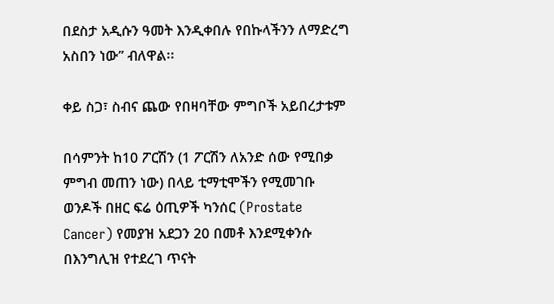በደስታ አዲሱን ዓመት እንዲቀበሉ የበኩላችንን ለማድረግ አስበን ነው” ብለዋል፡፡

ቀይ ስጋ፣ ስብና ጨው የበዛባቸው ምግቦች አይበረታቱም

በሳምንት ከ10 ፖርሽን (1 ፖርሽን ለአንድ ሰው የሚበቃ ምግብ መጠን ነው) በላይ ቲማቲሞችን የሚመገቡ ወንዶች በዘር ፍሬ ዕጢዎች ካንሰር (Prostate Cancer) የመያዝ አደጋን 20 በመቶ እንደሚቀንሱ በእንግሊዝ የተደረገ ጥናት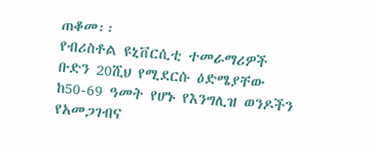ጠቆመ፡፡
የብሪስቶል ዩኒቨርሲቲ ተመራማሪዎች ቡድን 20ሺህ የሚደርሱ ዕድሜያቸው ከ50-69 ዓመት የሆኑ የእንግሊዝ ወንዶችን የአመጋገብና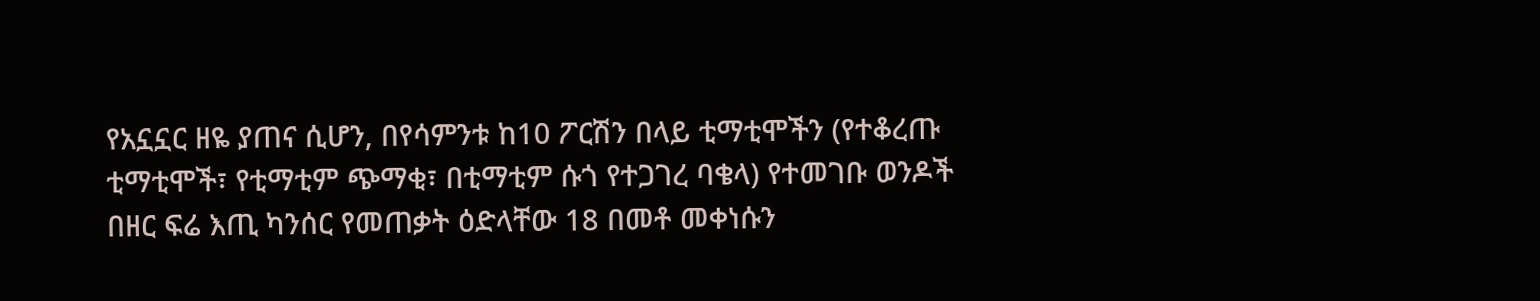የአኗኗር ዘዬ ያጠና ሲሆን, በየሳምንቱ ከ10 ፖርሽን በላይ ቲማቲሞችን (የተቆረጡ ቲማቲሞች፣ የቲማቲም ጭማቂ፣ በቲማቲም ሱጎ የተጋገረ ባቄላ) የተመገቡ ወንዶች በዘር ፍሬ እጢ ካንሰር የመጠቃት ዕድላቸው 18 በመቶ መቀነሱን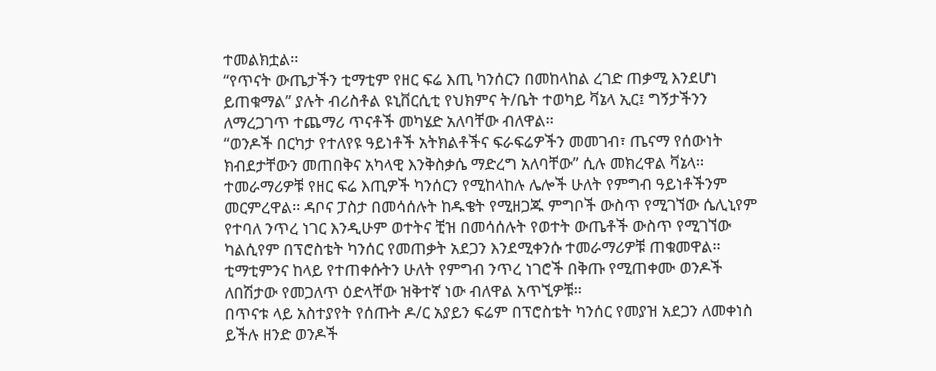ተመልክቷል፡፡
“የጥናት ውጤታችን ቲማቲም የዘር ፍሬ እጢ ካንሰርን በመከላከል ረገድ ጠቃሚ እንደሆነ ይጠቁማል” ያሉት ብሪስቶል ዩኒቨርሲቲ የህክምና ት/ቤት ተወካይ ቫኔላ ኢር፤ ግኝታችንን ለማረጋገጥ ተጨማሪ ጥናቶች መካሄድ አለባቸው ብለዋል፡፡
“ወንዶች በርካታ የተለየዩ ዓይነቶች አትክልቶችና ፍራፍሬዎችን መመገብ፣ ጤናማ የሰውነት ክብደታቸውን መጠበቅና አካላዊ እንቅስቃሴ ማድረግ አለባቸው” ሲሉ መክረዋል ቫኔላ፡፡
ተመራማሪዎቹ የዘር ፍሬ እጢዎች ካንሰርን የሚከላከሉ ሌሎች ሁለት የምግብ ዓይነቶችንም መርምረዋል፡፡ ዳቦና ፓስታ በመሳሰሉት ከዱቄት የሚዘጋጁ ምግቦች ውስጥ የሚገኘው ሴሊኒየም የተባለ ንጥረ ነገር እንዲሁም ወተትና ቺዝ በመሳሰሉት የወተት ውጤቶች ውስጥ የሚገኘው ካልሲየም በፕሮስቴት ካንሰር የመጠቃት አደጋን እንደሚቀንሱ ተመራማሪዎቹ ጠቁመዋል፡፡ ቲማቲምንና ከላይ የተጠቀሱትን ሁለት የምግብ ንጥረ ነገሮች በቅጡ የሚጠቀሙ ወንዶች ለበሽታው የመጋለጥ ዕድላቸው ዝቅተኛ ነው ብለዋል አጥኚዎቹ፡፡
በጥናቱ ላይ አስተያየት የሰጡት ዶ/ር አያይን ፍሬም በፕሮስቴት ካንሰር የመያዝ አደጋን ለመቀነስ ይችሉ ዘንድ ወንዶች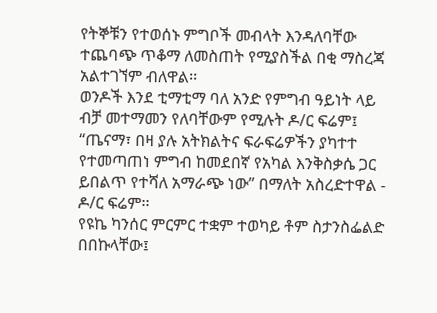የትኞቹን የተወሰኑ ምግቦች መብላት እንዳለባቸው ተጨባጭ ጥቆማ ለመስጠት የሚያስችል በቂ ማስረጃ አልተገኘም ብለዋል፡፡
ወንዶች እንደ ቲማቲማ ባለ አንድ የምግብ ዓይነት ላይ ብቻ መተማመን የለባቸውም የሚሉት ዶ/ር ፍሬም፤ “ጤናማ፣ በዛ ያሉ አትክልትና ፍራፍሬዎችን ያካተተ የተመጣጠነ ምግብ ከመደበኛ የአካል እንቅስቃሴ ጋር ይበልጥ የተሻለ አማራጭ ነው” በማለት አስረድተዋል - ዶ/ር ፍሬም፡፡
የዩኬ ካንሰር ምርምር ተቋም ተወካይ ቶም ስታንስፌልድ በበኩላቸው፤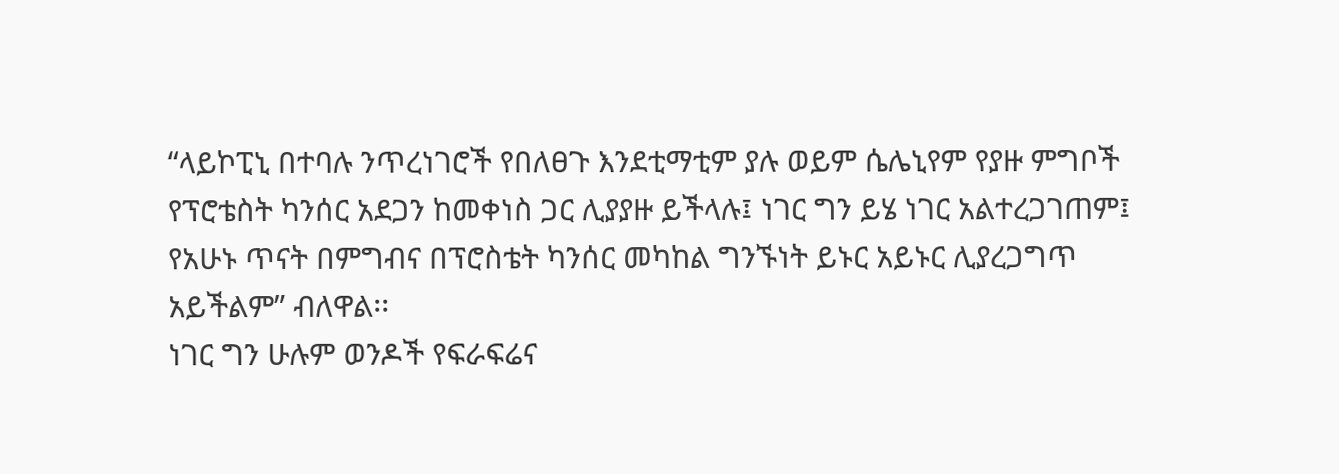“ላይኮፒኒ በተባሉ ንጥረነገሮች የበለፀጉ እንደቲማቲም ያሉ ወይም ሴሌኒየም የያዙ ምግቦች የፕሮቴስት ካንሰር አደጋን ከመቀነስ ጋር ሊያያዙ ይችላሉ፤ ነገር ግን ይሄ ነገር አልተረጋገጠም፤ የአሁኑ ጥናት በምግብና በፕሮስቴት ካንሰር መካከል ግንኙነት ይኑር አይኑር ሊያረጋግጥ አይችልም” ብለዋል፡፡
ነገር ግን ሁሉም ወንዶች የፍራፍሬና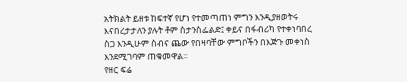አትክልት ይዘቱ ከፍተኛ የሆነ የተመጣጠነ ምግን እንዲያዘወትሩ እናበረታታለን ያሉት ቶም ስታንስፌልድ፤ ቀይና በፋብሪካ የተቀነባበረ ስጋ እንዲሁም ስብና ጨው የበዛባቸው ምግቦችን በእጅጉ መቀነስ እንደሚገባም ጠቁመዋል፡፡
የዘር ፍሬ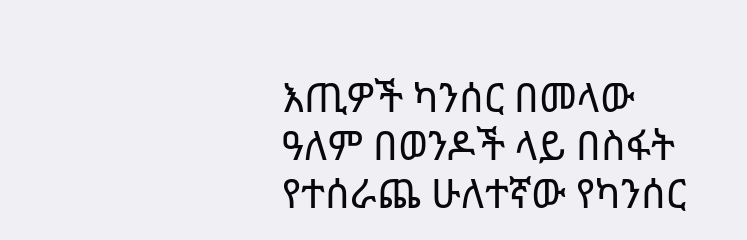እጢዎች ካንሰር በመላው ዓለም በወንዶች ላይ በስፋት የተሰራጨ ሁለተኛው የካንሰር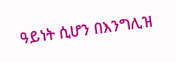ዓይነት ሲሆን በእንግሊዝ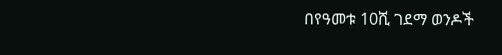በየዓመቱ 10ሺ ገደማ ወንዶች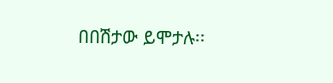በበሽታው ይሞታሉ፡፡